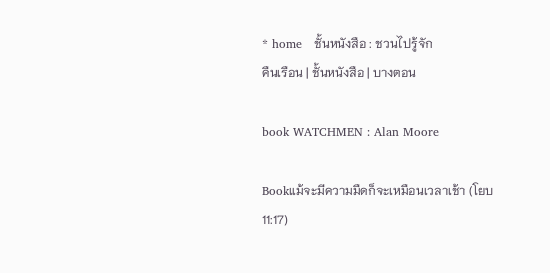* home   ชั้นหนังสือ : ชวนไปรู้จัก
คืนเรือน | ชั้นหนังสือ | บางตอน

book WATCHMEN : Alan Moore

Bookแม้จะมีความมืดก็จะเหมือนเวลาเช้า (โยบ 11:17)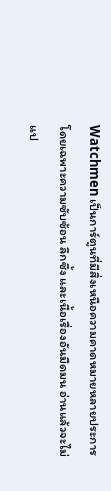Watchmen เป็นการ์ตูนที่มีสิ่งเหนือความคาดหมายหลายประการ โดยเฉพาะความซับซ้อน ลึกซึ้ง และเนื้อเรื่องอันมืดมน อ่านแล้วจะไม่แป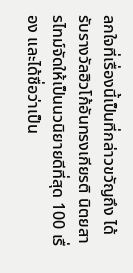ลกใจที่เรื่องนี้เป็นที่กล่าวขวัญถึง ได้รับรางวัลฮิวโก้อันทรงเกียรติ นิตยสารไทม์จัดให้เป็นนวนิยายดีที่สุด 100 เรื่อง และได้ชื่อว่าเป็น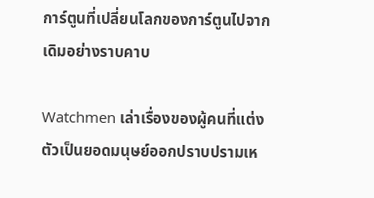การ์ตูนที่เปลี่ยนโลกของการ์ตูนไปจากเดิมอย่างราบคาบ

Watchmen เล่าเรื่องของผู้คนที่แต่งตัวเป็นยอดมนุษย์ออกปราบปรามเห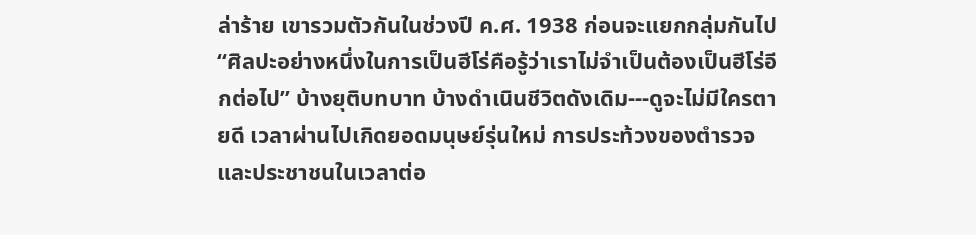ล่าร้าย เขารวมตัวกันในช่วงปี ค.ศ. 1938 ก่อนจะแยกกลุ่มกันไป “ศิลปะอย่างหนึ่งในการเป็นฮีโร่คือรู้ว่าเราไม่จำเป็นต้องเป็นฮีโร่อีกต่อไป” บ้างยุติบทบาท บ้างดำเนินชีวิตดังเดิม---ดูจะไม่มีใครตายดี เวลาผ่านไปเกิดยอดมนุษย์รุ่นใหม่ การประท้วงของตำรวจและประชาชนในเวลาต่อ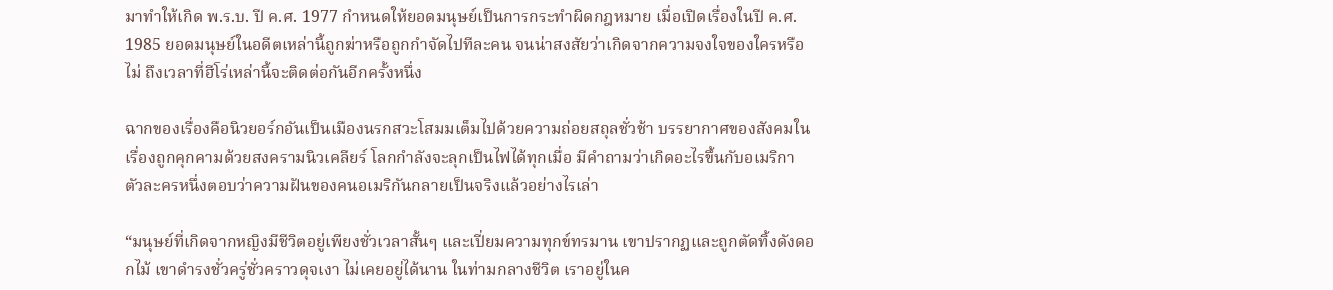มาทำให้เกิด พ.ร.บ. ปี ค.ศ. 1977 กำหนดให้ยอดมนุษย์เป็นการกระทำผิดกฎหมาย เมื่อเปิดเรื่องในปี ค.ศ. 1985 ยอดมนุษย์ในอดีตเหล่านี้ถูกฆ่าหรือถูกกำจัดไปทีละคน จนน่าสงสัยว่าเกิดจากความจงใจของใครหรือไม่ ถึงเวลาที่ฮีโร่เหล่านี้จะติดต่อกันอีกครั้งหนึ่ง

ฉากของเรื่องคือนิวยอร์กอันเป็นเมืองนรกสวะโสมมเต็มไปด้วยความถ่อยสถุลชั่วช้า บรรยากาศของสังคมในเรื่องถูกคุกคามด้วยสงครามนิวเคลียร์ โลกกำลังจะลุกเป็นไฟได้ทุกเมื่อ มีคำถามว่าเกิดอะไรขึ้นกับอเมริกา ตัวละครหนึ่งตอบว่าความฝันของคนอเมริกันกลายเป็นจริงแล้วอย่างไรเล่า

“มนุษย์ที่เกิดจากหญิงมีชีวิตอยู่เพียงชั่วเวลาสั้นๆ และเปี่ยมความทุกข์ทรมาน เขาปรากฏและถูกตัดทิ้งดังดอกไม้ เขาดำรงชั่วครู่ชั่วคราวดุจเงา ไม่เคยอยู่ได้นาน ในท่ามกลางชีวิต เราอยู่ในค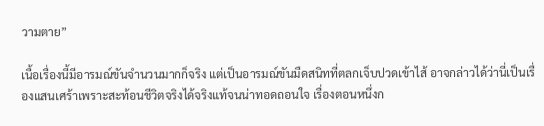วามตาย”

เนื้อเรื่องนี้มีอารมณ์ขันจำนวนมากก็จริง แต่เป็นอารมณ์ขันมืดสนิทที่ตลกเจ็บปวดเข้าไส้ อาจกล่าวได้ว่านี่เป็นเรื่องแสนเศร้าเพราะสะท้อนชีวิตจริงได้จริงแท้จนน่าทอดถอนใจ เรื่องตอนหนึ่งก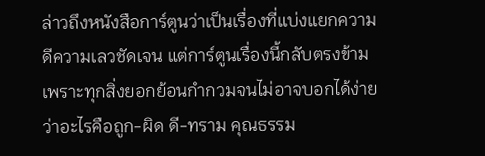ล่าวถึงหนังสือการ์ตูนว่าเป็นเรื่องที่แบ่งแยกความดีความเลวชัดเจน แต่การ์ตูนเรื่องนี้กลับตรงข้ามเพราะทุกสิ่งยอกย้อนกำกวมจนไม่อาจบอกได้ง่ายว่าอะไรคือถูก-ผิด ดี-ทราม คุณธรรม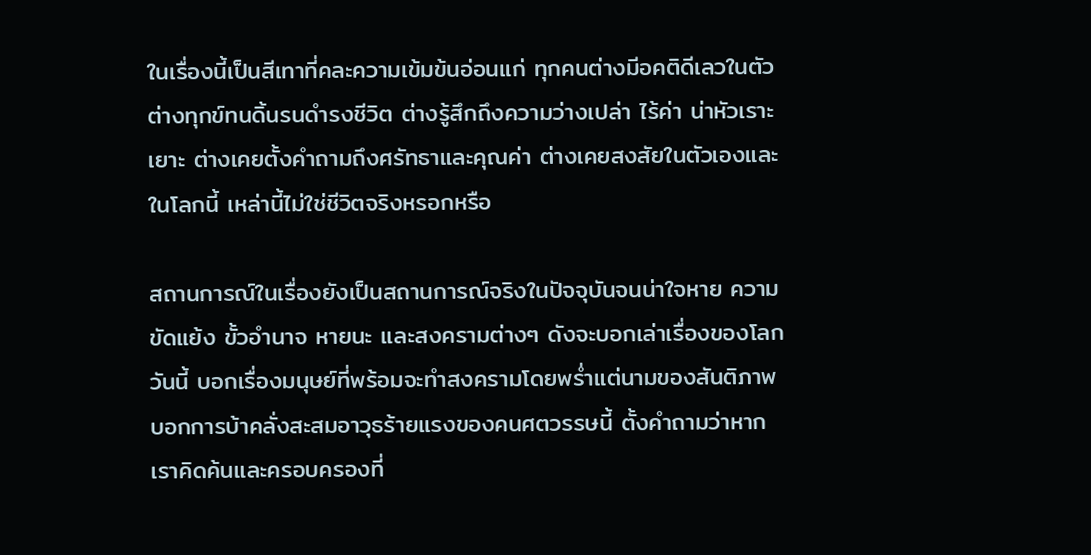ในเรื่องนี้เป็นสีเทาที่คละความเข้มข้นอ่อนแก่ ทุกคนต่างมีอคติดีเลวในตัว ต่างทุกข์ทนดิ้นรนดำรงชีวิต ต่างรู้สึกถึงความว่างเปล่า ไร้ค่า น่าหัวเราะเยาะ ต่างเคยตั้งคำถามถึงศรัทธาและคุณค่า ต่างเคยสงสัยในตัวเองและในโลกนี้ เหล่านี้ไม่ใช่ชีวิตจริงหรอกหรือ

สถานการณ์ในเรื่องยังเป็นสถานการณ์จริงในปัจจุบันจนน่าใจหาย ความขัดแย้ง ขั้วอำนาจ หายนะ และสงครามต่างๆ ดังจะบอกเล่าเรื่องของโลกวันนี้ บอกเรื่องมนุษย์ที่พร้อมจะทำสงครามโดยพร่ำแต่นามของสันติภาพ บอกการบ้าคลั่งสะสมอาวุธร้ายแรงของคนศตวรรษนี้ ตั้งคำถามว่าหากเราคิดค้นและครอบครองที่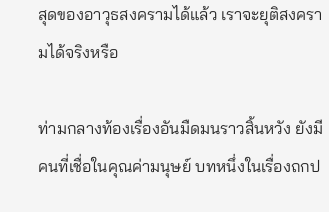สุดของอาวุธสงครามได้แล้ว เราจะยุติสงครามได้จริงหรือ

ท่ามกลางท้องเรื่องอันมืดมนราวสิ้นหวัง ยังมีคนที่เชื่อในคุณค่ามนุษย์ บทหนึ่งในเรื่องถกป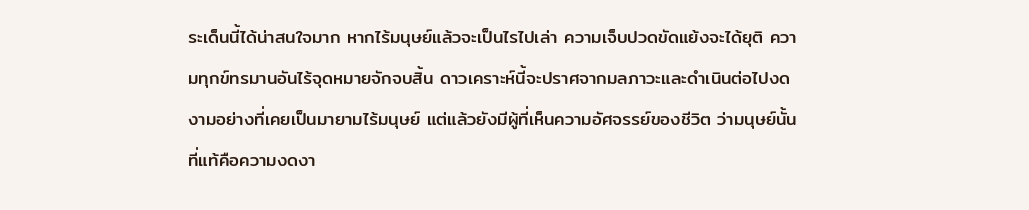ระเด็นนี้ได้น่าสนใจมาก หากไร้มนุษย์แล้วจะเป็นไรไปเล่า ความเจ็บปวดขัดแย้งจะได้ยุติ ความทุกข์ทรมานอันไร้จุดหมายจักจบสิ้น ดาวเคราะห์นี้จะปราศจากมลภาวะและดำเนินต่อไปงดงามอย่างที่เคยเป็นมายามไร้มนุษย์ แต่แล้วยังมีผู้ที่เห็นความอัศจรรย์ของชีวิต ว่ามนุษย์นั้นที่แท้คือความงดงา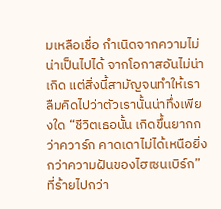มเหลือเชื่อ กำเนิดจากความไม่น่าเป็นไปได้ จากโอกาสอันไม่น่าเกิด แต่สิ่งนี้สามัญจนทำให้เราลืมคิดไปว่าตัวเรานั้นน่าทึ่งเพียงใด “ชีวิตเธอนั้น เกิดขึ้นยากกว่าควาร์ก คาดเดาไม่ได้เหนือยิ่งกว่าความฝันของไฮเซนเบิร์ก” ที่ร้ายไปกว่า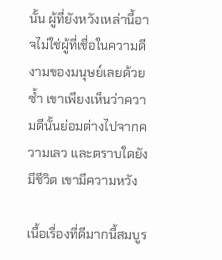นั้น ผู้ที่ยังหวังเหล่านี้อาจไม่ใช่ผู้ที่เชื่อในความดีงามของมนุษย์เลยด้วยซ้ำ เขาเพียงเห็นว่าความดีนั้นย่อมต่างไปจากความเลว และตราบใดยังมีชีวิต เขามีความหวัง

เนื้อเรื่องที่ดีมากนี้สมบูร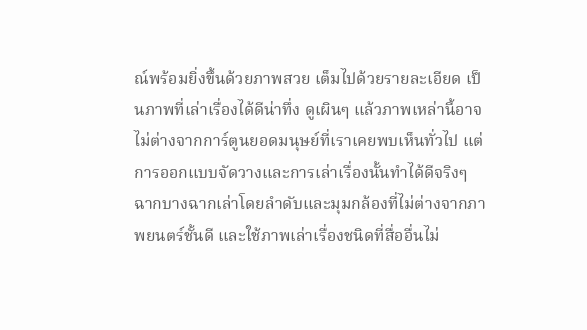ณ์พร้อมยิ่งขึ้นด้วยภาพสวย เต็มไปด้วยรายละเอียด เป็นภาพที่เล่าเรื่องได้ดีน่าทึ่ง ดูเผินๆ แล้วภาพเหล่านี้อาจไม่ต่างจากการ์ตูนยอดมนุษย์ที่เราเคยพบเห็นทั่วไป แต่การออกแบบจัดวางและการเล่าเรื่องนั้นทำได้ดีจริงๆ ฉากบางฉากเล่าโดยลำดับและมุมกล้องที่ไม่ต่างจากภาพยนตร์ชั้นดี และใช้ภาพเล่าเรื่องชนิดที่สื่ออื่นไม่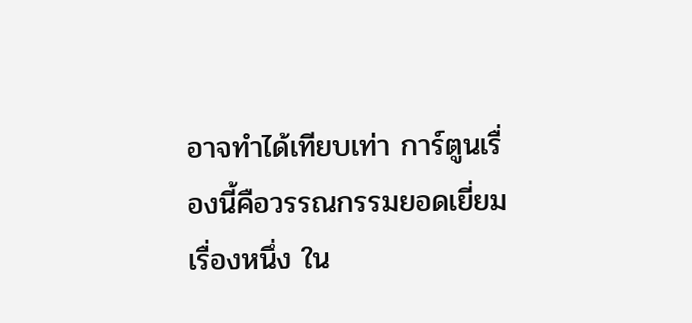อาจทำได้เทียบเท่า การ์ตูนเรื่องนี้คือวรรณกรรมยอดเยี่ยมเรื่องหนึ่ง ใน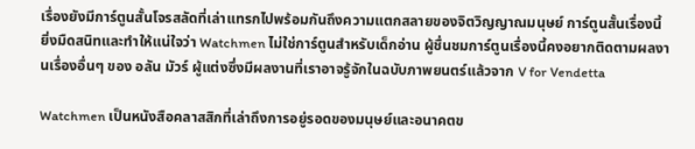เรื่องยังมีการ์ตูนสั้นโจรสลัดที่เล่าแทรกไปพร้อมกันถึงความแตกสลายของจิตวิญญาณมนุษย์ การ์ตูนสั้นเรื่องนี้ยิ่งมืดสนิทและทำให้แน่ใจว่า Watchmen ไม่ใช่การ์ตูนสำหรับเด็กอ่าน ผู้ชื่นชมการ์ตูนเรื่องนี้คงอยากติดตามผลงานเรื่องอื่นๆ ของ อลัน มัวร์ ผู้แต่งซึ่งมีผลงานที่เราอาจรู้จักในฉบับภาพยนตร์แล้วจาก V for Vendetta

Watchmen เป็นหนังสือคลาสสิกที่เล่าถึงการอยู่รอดของมนุษย์และอนาคตข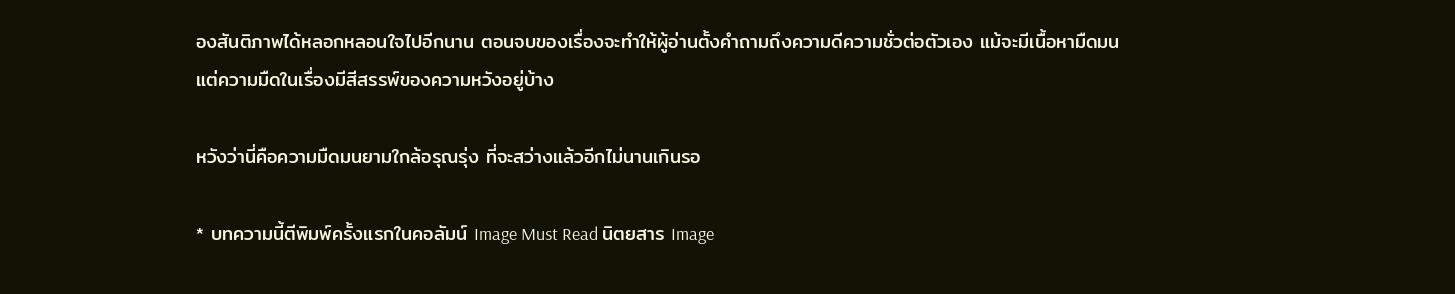องสันติภาพได้หลอกหลอนใจไปอีกนาน ตอนจบของเรื่องจะทำให้ผู้อ่านตั้งคำถามถึงความดีความชั่วต่อตัวเอง แม้จะมีเนื้อหามืดมนแต่ความมืดในเรื่องมีสีสรรพ์ของความหวังอยู่บ้าง

หวังว่านี่คือความมืดมนยามใกล้อรุณรุ่ง ที่จะสว่างแล้วอีกไม่นานเกินรอ

* บทความนี้ตีพิมพ์ครั้งแรกในคอลัมน์ Image Must Read นิตยสาร Image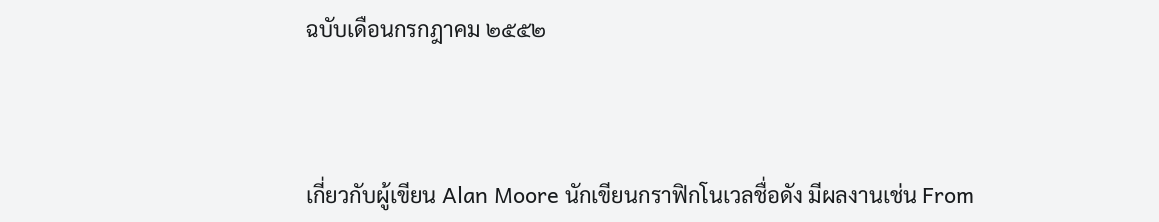ฉบับเดือนกรกฎาคม ๒๕๕๒



เกี่ยวกับผู้เขียน Alan Moore นักเขียนกราฟิกโนเวลชื่อดัง มีผลงานเช่น From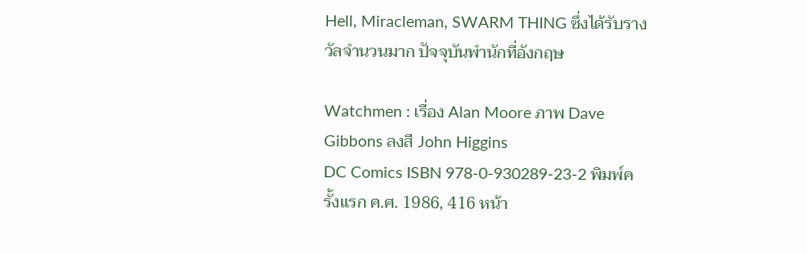Hell, Miracleman, SWARM THING ซึ่งได้รับรางวัลจำนวนมาก ปัจจุบันพำนักที่อังกฤษ

Watchmen : เรื่อง Alan Moore ภาพ Dave Gibbons ลงสี John Higgins
DC Comics ISBN 978-0-930289-23-2 พิมพ์ครั้งแรก ค.ศ. 1986, 416 หน้า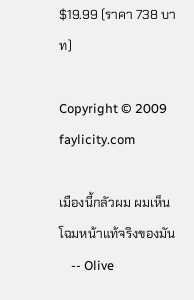$19.99 (ราคา 738 บาท)

Copyright © 2009 faylicity.com

เมืองนี้กลัวผม ผมเห็นโฉมหน้าแท้จริงของมัน
    -- Olive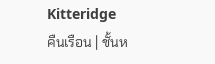Kitteridge
คืนเรือน | ชั้นห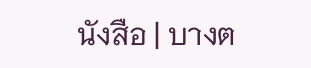นังสือ | บางต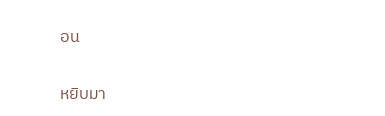อน

หยิบมา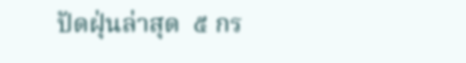ปัดฝุ่นล่าสุด  ๕ กร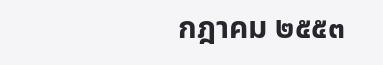กฎาคม ๒๕๕๓